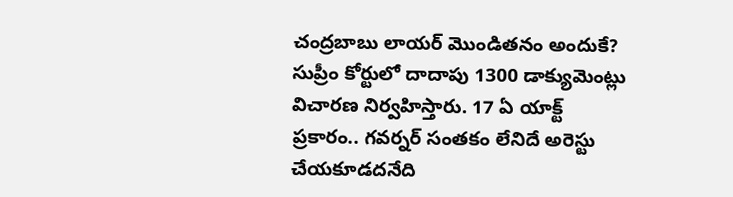చంద్రబాబు లాయర్ మొండితనం అందుకే?
సుప్రీం కోర్టులో దాదాపు 1300 డాక్యుమెంట్లు విచారణ నిర్వహిస్తారు. 17 ఏ యాక్ట్ ప్రకారం.. గవర్నర్ సంతకం లేనిదే అరెస్టు చేయకూడదనేది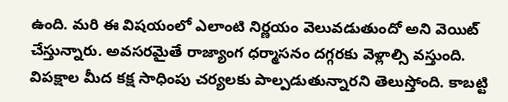ఉంది. మరి ఈ విషయంలో ఎలాంటి నిర్ణయం వెలువడుతుందో అని వెయిట్ చేస్తున్నారు. అవసరమైతే రాజ్యాంగ ధర్మాసనం దగ్గరకు వెళ్లాల్సి వస్తుంది. విపక్షాల మీద కక్ష సాధింపు చర్యలకు పాల్పడుతున్నారని తెలుస్తోంది. కాబట్టి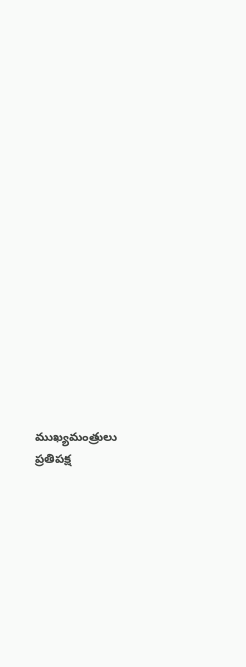ముఖ్యమంత్రులు ప్రతిపక్ష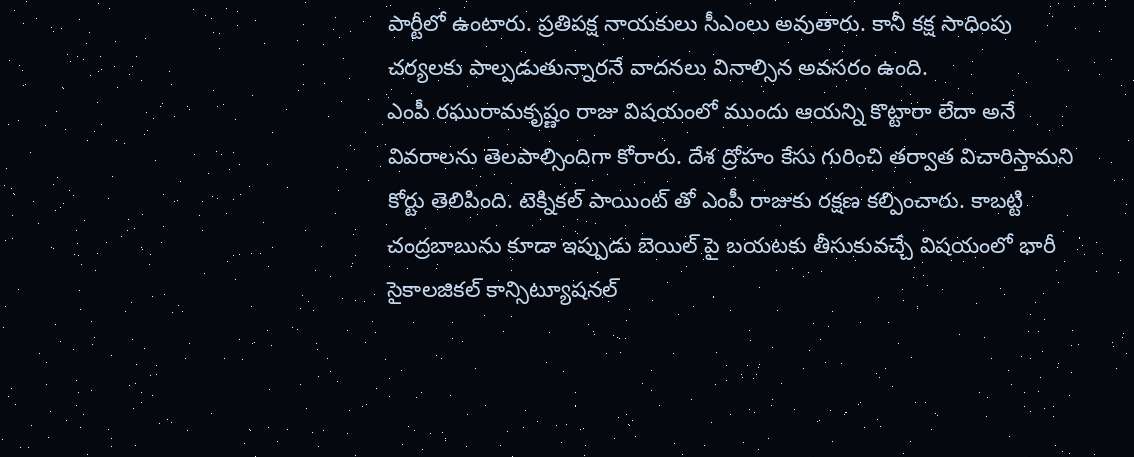పార్టీలో ఉంటారు. ప్రతిపక్ష నాయకులు సీఎంలు అవుతారు. కానీ కక్ష సాధింపు చర్యలకు పాల్పడుతున్నారనే వాదనలు వినాల్సిన అవసరం ఉంది.
ఎంపీ రఘురామకృష్ణం రాజు విషయంలో ముందు ఆయన్ని కొట్టారా లేదా అనే వివరాలను తెలపాల్సిందిగా కోరారు. దేశ ద్రోహం కేసు గురించి తర్వాత విచారిస్తామని కోర్టు తెలిపింది. టెక్నికల్ పాయింట్ తో ఎంపీ రాజుకు రక్షణ కల్పించారు. కాబట్టి చంద్రబాబును కూడా ఇప్పుడు బెయిల్ పై బయటకు తీసుకువచ్చే విషయంలో భారీ సైకాలజికల్ కాన్సిట్యూషనల్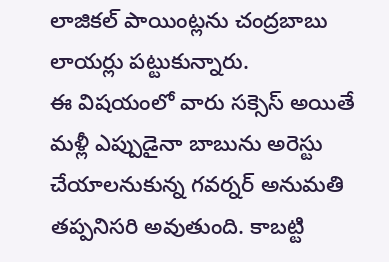లాజికల్ పాయింట్లను చంద్రబాబు లాయర్లు పట్టుకున్నారు.
ఈ విషయంలో వారు సక్సెస్ అయితే మళ్లీ ఎప్పుడైనా బాబును అరెస్టు చేయాలనుకున్న గవర్నర్ అనుమతి తప్పనిసరి అవుతుంది. కాబట్టి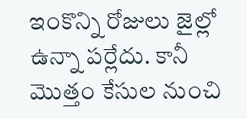ఇంకొన్ని రోజులు జైల్లో ఉన్నా పర్లేదు. కానీ మొత్తం కేసుల నుంచి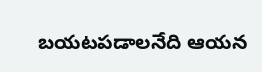బయటపడాలనేది ఆయన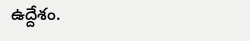ఉద్దేశం.